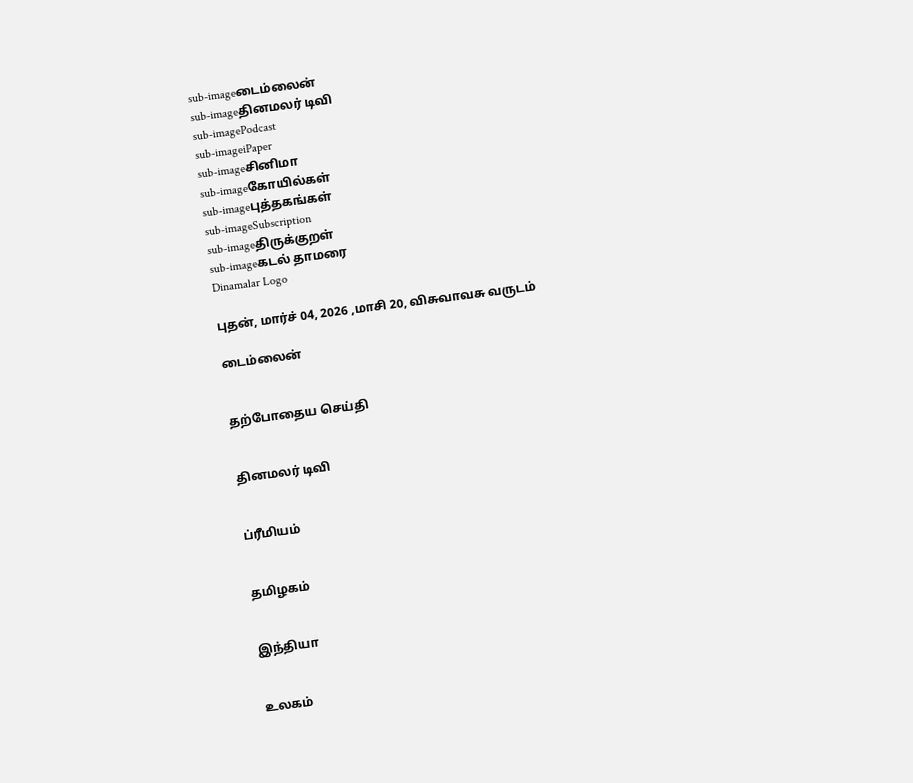sub-imageடைம்லைன்
sub-imageதினமலர் டிவி
sub-imagePodcast
sub-imageiPaper
sub-imageசினிமா
sub-imageகோயில்கள்
sub-imageபுத்தகங்கள்
sub-imageSubscription
sub-imageதிருக்குறள்
sub-imageகடல் தாமரை
Dinamalar Logo

புதன், மார்ச் 04, 2026 ,மாசி 20, விசுவாவசு வருடம்

டைம்லைன்


தற்போதைய செய்தி


தினமலர் டிவி


ப்ரீமியம்


தமிழகம்


இந்தியா


உலகம்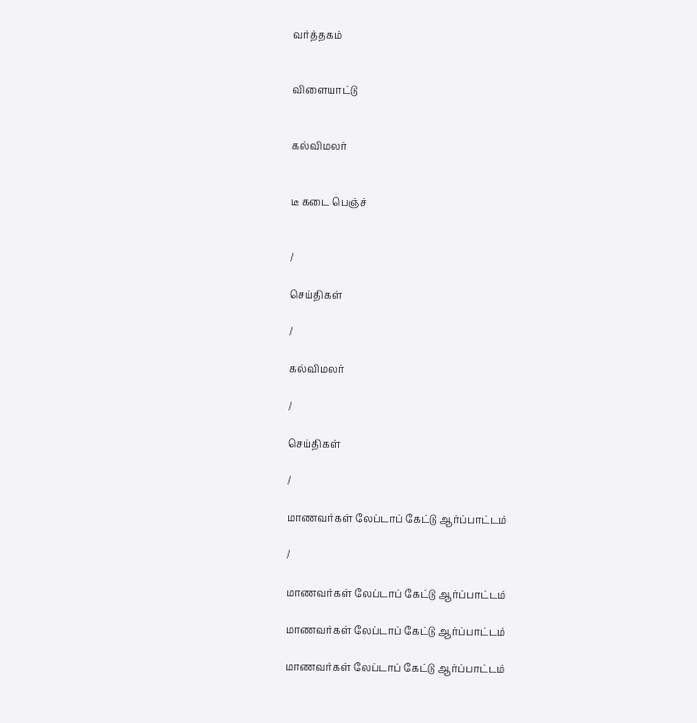வர்த்தகம்


விளையாட்டு


கல்விமலர்


டீ கடை பெஞ்ச்


/

செய்திகள்

/

கல்விமலர்

/

செய்திகள்

/

மாணவர்கள் லேப்டாப் கேட்டு ஆர்ப்பாட்டம்

/

மாணவர்கள் லேப்டாப் கேட்டு ஆர்ப்பாட்டம்

மாணவர்கள் லேப்டாப் கேட்டு ஆர்ப்பாட்டம்

மாணவர்கள் லேப்டாப் கேட்டு ஆர்ப்பாட்டம்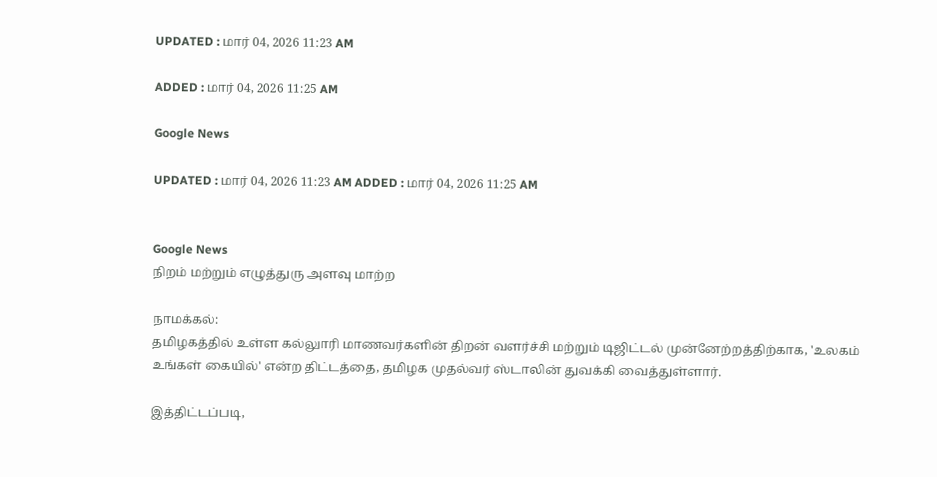UPDATED : மார் 04, 2026 11:23 AM

ADDED : மார் 04, 2026 11:25 AM

Google News

UPDATED : மார் 04, 2026 11:23 AM ADDED : மார் 04, 2026 11:25 AM


Google News
நிறம் மற்றும் எழுத்துரு அளவு மாற்ற

நாமக்கல்:
தமிழகத்தில் உள்ள கல்லுாரி மாணவர்களின் திறன் வளர்ச்சி மற்றும் டிஜிட்டல் முன்னேற்றத்திற்காக, 'உலகம் உங்கள் கையில்' என்ற திட்டத்தை, தமிழக முதல்வர் ஸ்டாலின் துவக்கி வைத்துள்ளார்.

இத்திட்டப்படி,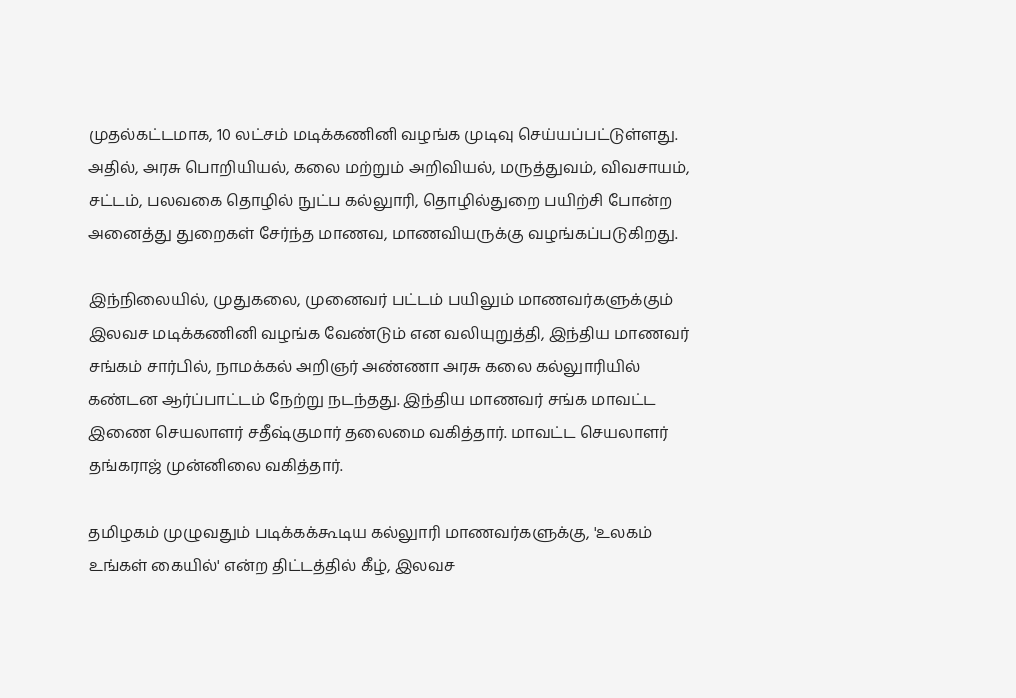முதல்கட்டமாக, 10 லட்சம் மடிக்கணினி வழங்க முடிவு செய்யப்பட்டுள்ளது. அதில், அரசு பொறியியல், கலை மற்றும் அறிவியல், மருத்துவம், விவசாயம், சட்டம், பலவகை தொழில் நுட்ப கல்லுாரி, தொழில்துறை பயிற்சி போன்ற அனைத்து துறைகள் சேர்ந்த மாணவ, மாணவியருக்கு வழங்கப்படுகிறது.

இந்நிலையில், முதுகலை, முனைவர் பட்டம் பயிலும் மாணவர்களுக்கும் இலவச மடிக்கணினி வழங்க வேண்டும் என வலியுறுத்தி, இந்திய மாணவர் சங்கம் சார்பில், நாமக்கல் அறிஞர் அண்ணா அரசு கலை கல்லுாரியில் கண்டன ஆர்ப்பாட்டம் நேற்று நடந்தது. இந்திய மாணவர் சங்க மாவட்ட இணை செயலாளர் சதீஷ்குமார் தலைமை வகித்தார். மாவட்ட செயலாளர் தங்கராஜ் முன்னிலை வகித்தார்.

தமிழகம் முழுவதும் படிக்கக்கூடிய கல்லுாரி மாணவர்களுக்கு, 'உலகம் உங்கள் கையில்' என்ற திட்டத்தில் கீழ், இலவச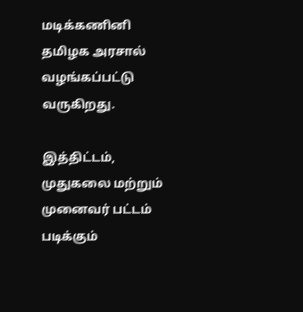மடிக்கணினி தமிழக அரசால் வழங்கப்பட்டு வருகிறது.

இத்திட்டம், முதுகலை மற்றும் முனைவர் பட்டம் படிக்கும்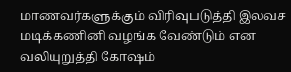மாணவர்களுக்கும் விரிவுபடுத்தி இலவச மடிக்கணினி வழங்க வேண்டும் என வலியுறுத்தி கோஷம்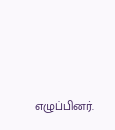எழுப்பினர்.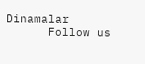Dinamalar
      Follow us